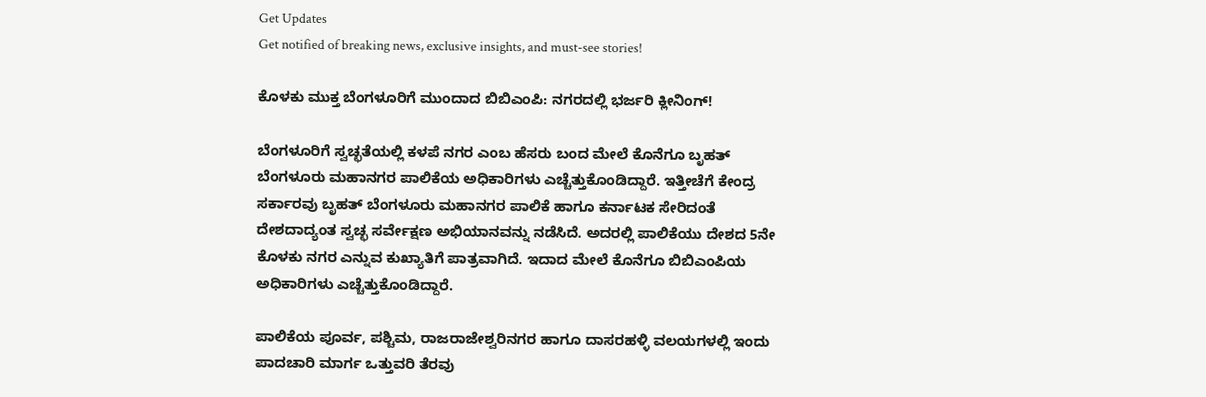Get Updates
Get notified of breaking news, exclusive insights, and must-see stories!

ಕೊಳಕು ಮುಕ್ತ ಬೆಂಗಳೂರಿಗೆ ಮುಂದಾದ ಬಿಬಿಎಂಪಿ: ನಗರದಲ್ಲಿ ಭರ್ಜರಿ ಕ್ಲೀನಿಂಗ್!

ಬೆಂಗಳೂರಿಗೆ ಸ್ವಚ್ಛತೆಯಲ್ಲಿ ಕಳಪೆ ನಗರ ಎಂಬ ಹೆಸರು ಬಂದ ಮೇಲೆ ಕೊನೆಗೂ ಬೃಹತ್ ಬೆಂಗಳೂರು ಮಹಾನಗರ ಪಾಲಿಕೆಯ ಅಧಿಕಾರಿಗಳು ಎಚ್ಚೆತ್ತುಕೊಂಡಿದ್ದಾರೆ. ಇತ್ತೀಚೆಗೆ ಕೇಂದ್ರ ಸರ್ಕಾರವು ಬೃಹತ್ ಬೆಂಗಳೂರು ಮಹಾನಗರ ಪಾಲಿಕೆ ಹಾಗೂ ಕರ್ನಾಟಕ ಸೇರಿದಂತೆ ದೇಶದಾದ್ಯಂತ ಸ್ವಚ್ಛ ಸರ್ವೇಕ್ಷಣ ಅಭಿಯಾನವನ್ನು ನಡೆಸಿದೆ. ಅದರಲ್ಲಿ ಪಾಲಿಕೆಯು ದೇಶದ 5ನೇ ಕೊಳಕು ನಗರ ಎನ್ನುವ ಕುಖ್ಯಾತಿಗೆ ಪಾತ್ರವಾಗಿದೆ. ಇದಾದ ಮೇಲೆ ಕೊನೆಗೂ ಬಿಬಿಎಂಪಿಯ ಅಧಿಕಾರಿಗಳು ಎಚ್ಚೆತ್ತುಕೊಂಡಿದ್ದಾರೆ.

ಪಾಲಿಕೆಯ ಪೂರ್ವ, ಪಶ್ಚಿಮ, ರಾಜರಾಜೇಶ್ವರಿನಗರ ಹಾಗೂ ದಾಸರಹಳ್ಳಿ ವಲಯಗಳಲ್ಲಿ ಇಂದು ಪಾದಚಾರಿ ಮಾರ್ಗ ಒತ್ತುವರಿ ತೆರವು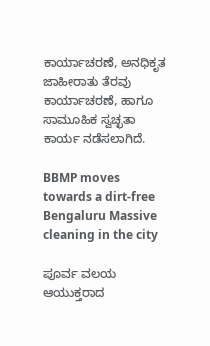ಕಾರ್ಯಾಚರಣೆ, ಅನಧಿಕೃತ ಜಾಹೀರಾತು ತೆರವು ಕಾರ್ಯಾಚರಣೆ, ಹಾಗೂ ಸಾಮೂಹಿಕ ಸ್ವಚ್ಛತಾ ಕಾರ್ಯ ನಡೆಸಲಾಗಿದೆ.

BBMP moves towards a dirt-free Bengaluru Massive cleaning in the city

ಪೂರ್ವ ವಲಯ ಆಯುಕ್ತರಾದ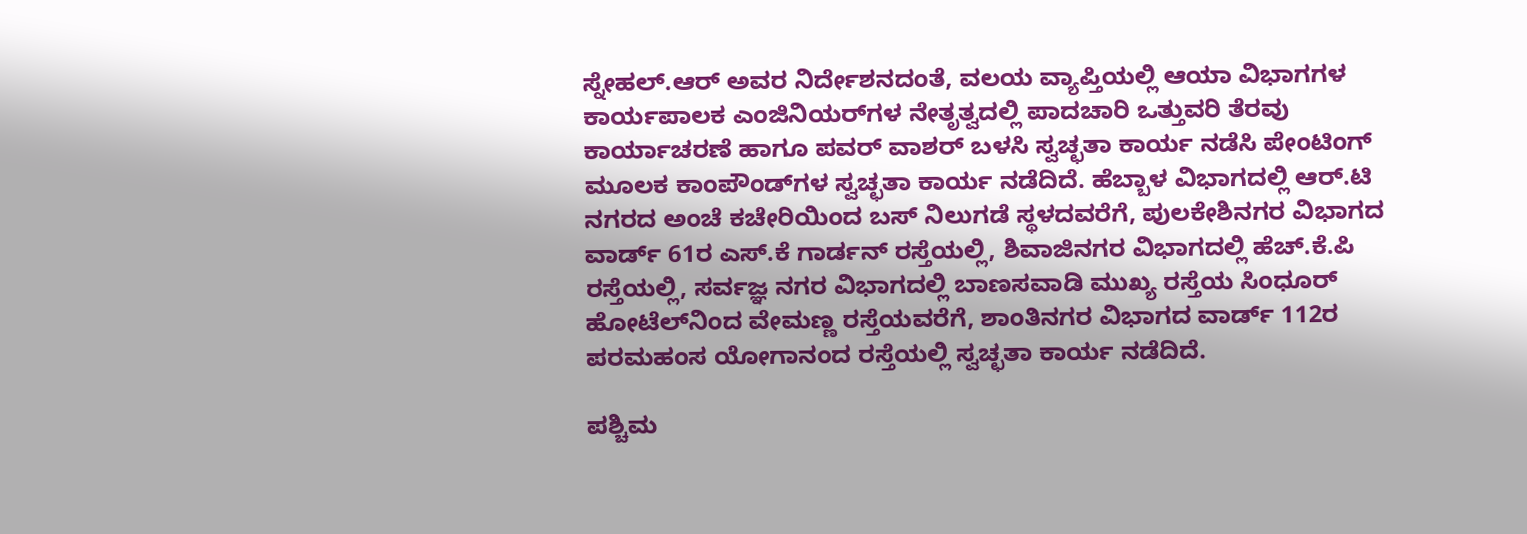ಸ್ನೇಹಲ್.ಆರ್ ಅವರ ನಿರ್ದೇಶನದಂತೆ, ವಲಯ ವ್ಯಾಪ್ತಿಯಲ್ಲಿ ಆಯಾ ವಿಭಾಗಗಳ ಕಾರ್ಯಪಾಲಕ ಎಂಜಿನಿಯರ್‌ಗಳ ನೇತೃತ್ವದಲ್ಲಿ ಪಾದಚಾರಿ ಒತ್ತುವರಿ ತೆರವು ಕಾರ್ಯಾಚರಣೆ ಹಾಗೂ ಪವರ್ ವಾಶರ್ ಬಳಸಿ ಸ್ವಚ್ಛತಾ ಕಾರ್ಯ ನಡೆಸಿ ಪೇಂಟಿಂಗ್ ಮೂಲಕ ಕಾಂಪೌಂಡ್‌ಗಳ ಸ್ವಚ್ಛತಾ ಕಾರ್ಯ ನಡೆದಿದೆ. ಹೆಬ್ಬಾಳ ವಿಭಾಗದಲ್ಲಿ ಆರ್.ಟಿ ನಗರದ ಅಂಚೆ ಕಚೇರಿಯಿಂದ ಬಸ್ ನಿಲುಗಡೆ ಸ್ಥಳದವರೆಗೆ, ಪುಲಕೇಶಿನಗರ ವಿಭಾಗದ ವಾರ್ಡ್ 61ರ ಎಸ್.ಕೆ ಗಾರ್ಡನ್ ರಸ್ತೆಯಲ್ಲಿ, ಶಿವಾಜಿನಗರ ವಿಭಾಗದಲ್ಲಿ ಹೆಚ್.ಕೆ.ಪಿ ರಸ್ತೆಯಲ್ಲಿ, ಸರ್ವಜ್ಞ ನಗರ ವಿಭಾಗದಲ್ಲಿ ಬಾಣಸವಾಡಿ ಮುಖ್ಯ ರಸ್ತೆಯ ಸಿಂಧೂರ್ ಹೋಟೆಲ್‌ನಿಂದ ವೇಮಣ್ಣ ರಸ್ತೆಯವರೆಗೆ, ಶಾಂತಿನಗರ ವಿಭಾಗದ ವಾರ್ಡ್ 112ರ ಪರಮಹಂಸ ಯೋಗಾನಂದ ರಸ್ತೆಯಲ್ಲಿ ಸ್ವಚ್ಛತಾ ಕಾರ್ಯ ನಡೆದಿದೆ.

ಪಶ್ಚಿಮ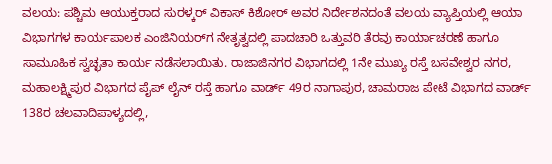ವಲಯ: ಪಶ್ಚಿಮ ಆಯುಕ್ತರಾದ ಸುರಳ್ಕರ್ ವಿಕಾಸ್ ಕಿಶೋರ್ ಅವರ ನಿರ್ದೇಶನದಂತೆ ವಲಯ ವ್ಯಾಪ್ತಿಯಲ್ಲಿ ಆಯಾ ವಿಭಾಗಗಳ ಕಾರ್ಯಪಾಲಕ ಎಂಜಿನಿಯರ್‌ಗ ನೇತೃತ್ವದಲ್ಲಿ ಪಾದಚಾರಿ ಒತ್ತುವರಿ ತೆರವು ಕಾರ್ಯಾಚರಣೆ ಹಾಗೂ ಸಾಮೂಹಿಕ ಸ್ವಚ್ಛತಾ ಕಾರ್ಯ ನಡೆಸಲಾಯಿತು. ರಾಜಾಜಿನಗರ‌ ವಿಭಾಗದಲ್ಲಿ 1ನೇ ಮುಖ್ಯ ರಸ್ತೆ ಬಸವೇಶ್ವರ ನಗರ, ಮಹಾಲಕ್ಷ್ಮಿಪುರ ವಿಭಾಗದ ಪೈಪ್ ಲೈನ್ ರಸ್ತೆ ಹಾಗೂ ವಾರ್ಡ್ 49ರ ನಾಗಾಪುರ, ಚಾಮರಾಜ ಪೇಟೆ ವಿಭಾಗದ ವಾರ್ಡ್ 138ರ ಚಲವಾದಿಪಾಳ್ಯದಲ್ಲಿ,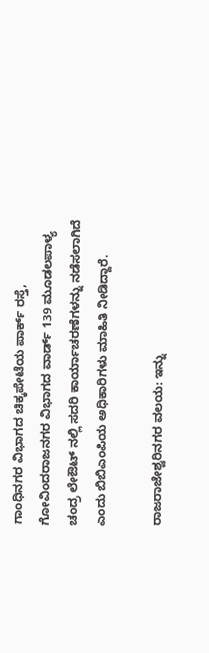ಗಾಂಧಿನಗರ ವಿಭಾಗದ ಚಿಕ್ಕಪೇಟೆಯ ಪಾರ್ಕ್ ರಸ್ತೆ, ಗೋವಿಂದರಾಜನಗರ ವಿಭಾಗದ ವಾರ್ಡ್ 139 ಮೂಡಲಪಾಳ್ಯ ಚಂದ್ರ ಲೇಔಟ್ ನಲ್ಲಿ ಸದರಿ ಕಾರ್ಯಾಚರಣೆಗಳನ್ನು ನಡೆಸಲಾಗಿದೆ ಎಂದು ಬಿಬಿಎಂಪಿಯ ಅಧಿಕಾರಿಗಳು ಮಾಹಿತಿ ನೀಡಿದ್ದಾರೆ.

ರಾಜರಾಜೇಶ್ವರಿನಗರ ವಲಯ: ಇನ್ನು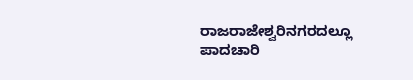ರಾಜರಾಜೇಶ್ವರಿನಗರದಲ್ಲೂ ಪಾದಚಾರಿ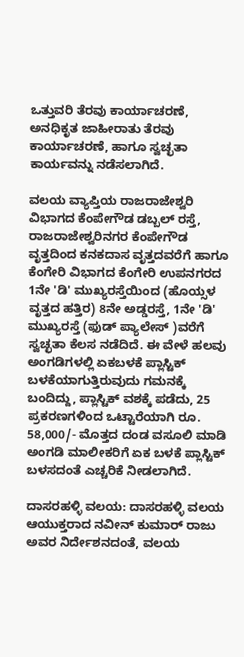ಒತ್ತುವರಿ ತೆರವು ಕಾರ್ಯಾಚರಣೆ, ಅನಧಿಕೃತ ಜಾಹೀರಾತು ತೆರವು ಕಾರ್ಯಾಚರಣೆ, ಹಾಗೂ ಸ್ವಚ್ಛತಾ ಕಾರ್ಯವನ್ನು ನಡೆಸಲಾಗಿದೆ.

ವಲಯ ವ್ಯಾಪ್ತಿಯ ರಾಜರಾಜೇಶ್ವರಿ ವಿಭಾಗದ ಕೆಂಪೇಗೌಡ ಡಬ್ಬಲ್ ರಸ್ತೆ, ರಾಜರಾಜೇಶ್ವರಿನಗರ ಕೆಂಪೇಗೌಡ ವೃತ್ತದಿಂದ ಕನಕದಾಸ ವೃತ್ತದವರೆಗೆ ಹಾಗೂ ಕೆಂಗೇರಿ ವಿಭಾಗದ ಕೆಂಗೇರಿ ಉಪನಗರದ 1ನೇ 'ಡಿ' ಮುಖ್ಯರಸ್ತೆಯಿಂದ (ಹೊಯ್ಸಳ ವೃತ್ತದ ಹತ್ತಿರ) 8ನೇ ಅಡ್ಡರಸ್ತೆ, 1ನೇ 'ಡಿ' ಮುಖ್ಯರಸ್ತೆ (ಫುಡ್ ಪ್ಯಾಲೇಸ್ )ವರೆಗೆ ಸ್ವಚ್ಛತಾ ಕೆಲಸ ನಡೆದಿದೆ. ಈ ವೇಳೆ ಹಲವು ಅಂಗಡಿಗಳಲ್ಲಿ ಏಕಬಳಕೆ ಪ್ಲಾಸ್ಟಿಕ್ ಬಳಕೆಯಾಗುತ್ತಿರುವುದು ಗಮನಕ್ಕೆ ಬಂದಿದ್ದು, ಪ್ಲಾಸ್ಟಿಕ್ ವಶಕ್ಕೆ ಪಡೆದು, 25 ಪ್ರಕರಣಗಳಿಂದ‌ ಒಟ್ಟಾರೆಯಾಗಿ ರೂ. 58,000/- ಮೊತ್ತದ ದಂಡ ವಸೂಲಿ ಮಾಡಿ ಅಂಗಡಿ ಮಾಲೀಕರಿಗೆ ಏಕ ಬಳಕೆ ಪ್ಲಾಸ್ಟಿಕ್ ಬಳಸದಂತೆ ಎಚ್ಚರಿಕೆ ನೀಡಲಾಗಿದೆ.

ದಾಸರಹಳ್ಳಿ ವಲಯ: ದಾಸರಹಳ್ಳಿ ವಲಯ ಆಯುಕ್ತರಾದ ನವೀನ್ ಕುಮಾರ್ ರಾಜು ಅವರ ನಿರ್ದೇಶನದಂತೆ, ವಲಯ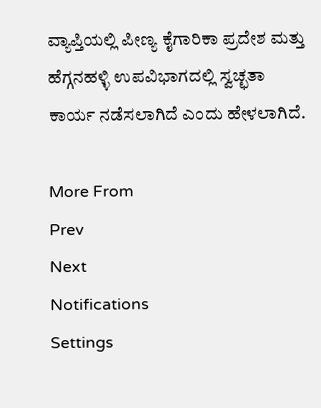ವ್ಯಾಪ್ತಿಯಲ್ಲಿ ಪೀಣ್ಯ ಕೈಗಾರಿಕಾ ಪ್ರದೇಶ ಮತ್ತು ಹೆಗ್ಗನಹಳ್ಳಿ ಉಪವಿಭಾಗದಲ್ಲಿ ಸ್ವಚ್ಛತಾ ಕಾರ್ಯ ನಡೆಸಲಾಗಿದೆ ಎಂದು ಹೇಳಲಾಗಿದೆ.

More From
Prev
Next
Notifications
Settings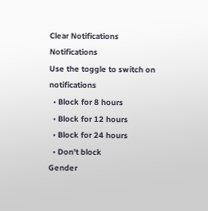Clear Notifications
Notifications
Use the toggle to switch on notifications
  • Block for 8 hours
  • Block for 12 hours
  • Block for 24 hours
  • Don't block
Gender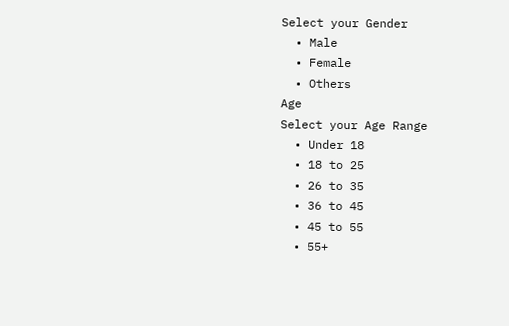Select your Gender
  • Male
  • Female
  • Others
Age
Select your Age Range
  • Under 18
  • 18 to 25
  • 26 to 35
  • 36 to 45
  • 45 to 55
  • 55+